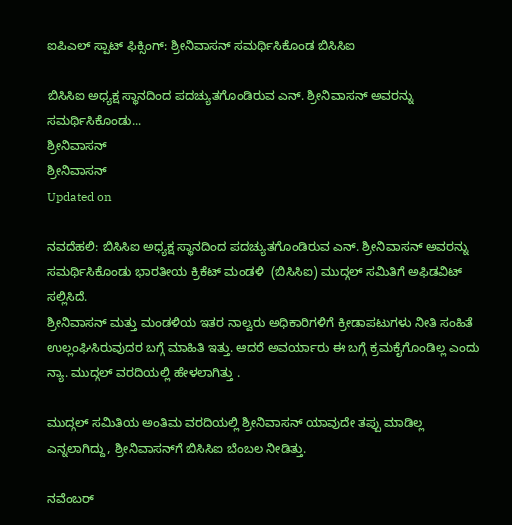ಐಪಿಎಲ್ ಸ್ಪಾಟ್ ಫಿಕ್ಸಿಂಗ್: ಶ್ರೀನಿವಾಸನ್ ಸಮರ್ಥಿಸಿಕೊಂಡ ಬಿಸಿಸಿಐ

ಬಿಸಿಸಿಐ ಅಧ್ಯಕ್ಷ ಸ್ಥಾನದಿಂದ ಪದಚ್ಯುತಗೊಂಡಿರುವ ಎನ್. ಶ್ರೀನಿವಾಸನ್ ಅವರನ್ನು ಸಮರ್ಥಿಸಿಕೊಂಡು...
ಶ್ರೀನಿವಾಸನ್
ಶ್ರೀನಿವಾಸನ್
Updated on

ನವದೆಹಲಿ: ಬಿಸಿಸಿಐ ಅಧ್ಯಕ್ಷ ಸ್ಥಾನದಿಂದ ಪದಚ್ಯುತಗೊಂಡಿರುವ ಎನ್. ಶ್ರೀನಿವಾಸನ್ ಅವರನ್ನು ಸಮರ್ಥಿಸಿಕೊಂಡು ಭಾರತೀಯ ಕ್ರಿಕೆಟ್ ಮಂಡಳಿ  (ಬಿಸಿಸಿಐ) ಮುದ್ಗಲ್ ಸಮಿತಿಗೆ ಅಫಿಡವಿಟ್ ಸಲ್ಲಿಸಿದೆ.
ಶ್ರೀನಿವಾಸನ್ ಮತ್ತು ಮಂಡಳಿಯ ಇತರ ನಾಲ್ವರು ಅಧಿಕಾರಿಗಳಿಗೆ ಕ್ರೀಡಾಪಟುಗಳು ನೀತಿ ಸಂಹಿತೆ ಉಲ್ಲಂಘಿಸಿರುವುದರ ಬಗ್ಗೆ ಮಾಹಿತಿ ಇತ್ತು. ಆದರೆ ಅವರ್ಯಾರು ಈ ಬಗ್ಗೆ ಕ್ರಮಕೈಗೊಂಡಿಲ್ಲ ಎಂದು ನ್ಯಾ. ಮುದ್ಗಲ್ ವರದಿಯಲ್ಲಿ ಹೇಳಲಾಗಿತ್ತು .

ಮುದ್ಗಲ್ ಸಮಿತಿಯ ಅಂತಿಮ ವರದಿಯಲ್ಲಿ ಶ್ರೀನಿವಾಸನ್ ಯಾವುದೇ ತಪ್ಪು ಮಾಡಿಲ್ಲ ಎನ್ನಲಾಗಿದ್ದು, ಶ್ರೀನಿವಾಸನ್‌ಗೆ ಬಿಸಿಸಿಐ ಬೆಂಬಲ ನೀಡಿತ್ತು.

ನವೆಂಬರ್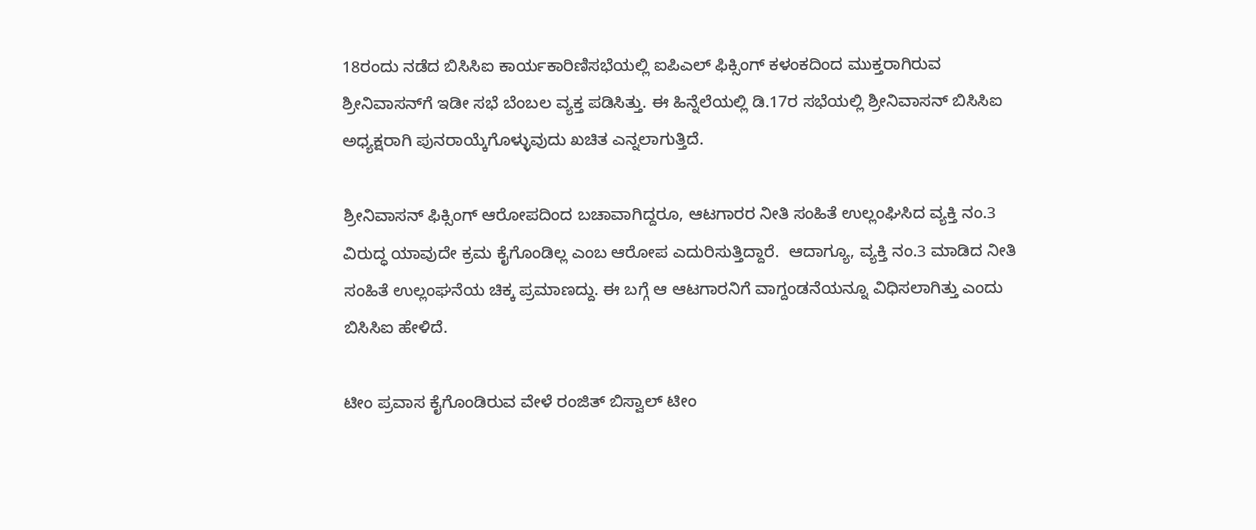18ರಂದು ನಡೆದ ಬಿಸಿಸಿಐ ಕಾರ್ಯಕಾರಿಣಿಸಭೆಯಲ್ಲಿ ಐಪಿಎಲ್ ಫಿಕ್ಸಿಂಗ್ ಕಳಂಕದಿಂದ ಮುಕ್ತರಾಗಿರುವ ಶ್ರೀನಿವಾಸನ್‌ಗೆ ಇಡೀ ಸಭೆ ಬೆಂಬಲ ವ್ಯಕ್ತ ಪಡಿಸಿತ್ತು. ಈ ಹಿನ್ನೆಲೆಯಲ್ಲಿ ಡಿ.17ರ ಸಭೆಯಲ್ಲಿ ಶ್ರೀನಿವಾಸನ್ ಬಿಸಿಸಿಐ ಅಧ್ಯಕ್ಷರಾಗಿ ಪುನರಾಯ್ಕೆಗೊಳ್ಳುವುದು ಖಚಿತ ಎನ್ನಲಾಗುತ್ತಿದೆ.

ಶ್ರೀನಿವಾಸನ್ ಫಿಕ್ಸಿಂಗ್ ಆರೋಪದಿಂದ ಬಚಾವಾಗಿದ್ದರೂ, ಆಟಗಾರರ ನೀತಿ ಸಂಹಿತೆ ಉಲ್ಲಂಘಿಸಿದ ವ್ಯಕ್ತಿ ನಂ.3 ವಿರುದ್ಧ ಯಾವುದೇ ಕ್ರಮ ಕೈಗೊಂಡಿಲ್ಲ ಎಂಬ ಆರೋಪ ಎದುರಿಸುತ್ತಿದ್ದಾರೆ.  ಆದಾಗ್ಯೂ, ವ್ಯಕ್ತಿ ನಂ.3 ಮಾಡಿದ ನೀತಿ ಸಂಹಿತೆ ಉಲ್ಲಂಘನೆಯ ಚಿಕ್ಕ ಪ್ರಮಾಣದ್ದು. ಈ ಬಗ್ಗೆ ಆ ಆಟಗಾರನಿಗೆ ವಾಗ್ದಂಡನೆಯನ್ನೂ ವಿಧಿಸಲಾಗಿತ್ತು ಎಂದು ಬಿಸಿಸಿಐ ಹೇಳಿದೆ.

ಟೀಂ ಪ್ರವಾಸ ಕೈಗೊಂಡಿರುವ ವೇಳೆ ರಂಜಿತ್ ಬಿಸ್ವಾಲ್ ಟೀಂ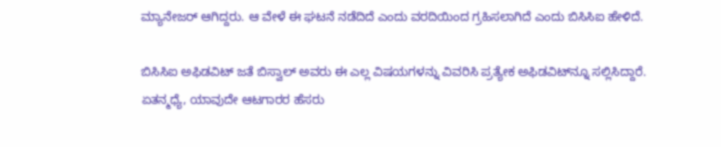ಮ್ಯಾನೇಜರ್ ಆಗಿದ್ದರು. ಆ ವೇಳೆ ಈ ಘಟನೆ ನಡೆದಿದೆ ಎಂದು ವರದಿಯಿಂದ ಗ್ರಹಿಸಲಾಗಿದೆ ಎಂದು ಬಿಸಿಸಿಐ ಹೇಳಿದೆ.

ಬಿಸಿಸಿಐ ಅಫಿಡವಿಟ್ ಜತೆ ಬಿಸ್ವಾಲ್ ಅವರು ಈ ಎಲ್ಲ ವಿಷಯಗಳನ್ನು ವಿವರಿಸಿ ಪ್ರತ್ಯೇಕ ಅಫಿಡವಿಟ್‌ನ್ನೂ ಸಲ್ಲಿಸಿದ್ದಾರೆ. ಏತನ್ಮಧ್ಯೆ, ಯಾವುದೇ ಆಟಗಾರರ ಹೆಸರು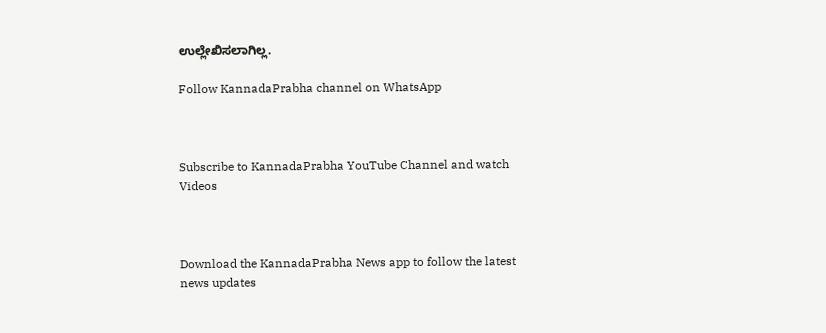ಉಲ್ಲೇಖಿಸಲಾಗಿಲ್ಲ.

Follow KannadaPrabha channel on WhatsApp



Subscribe to KannadaPrabha YouTube Channel and watch Videos



Download the KannadaPrabha News app to follow the latest news updates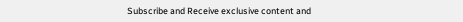Subscribe and Receive exclusive content and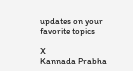updates on your favorite topics

X
Kannada Prabha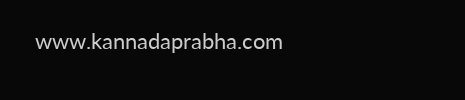www.kannadaprabha.com